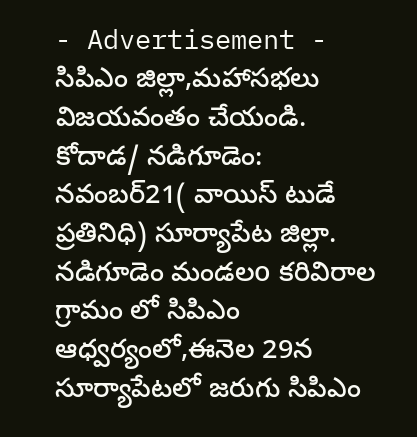- Advertisement -
సిపిఎం జిల్లా,మహాసభలు విజయవంతం చేయండి.
కోదాడ/ నడిగూడెం: నవంబర్21( వాయిస్ టుడే ప్రతినిధి) సూర్యాపేట జిల్లా. నడిగూడెం మండలo కరివిరాల గ్రామం లో సిపిఎం ఆధ్వర్యంలో,ఈనెల 29న సూర్యాపేటలో జరుగు సిపిఎం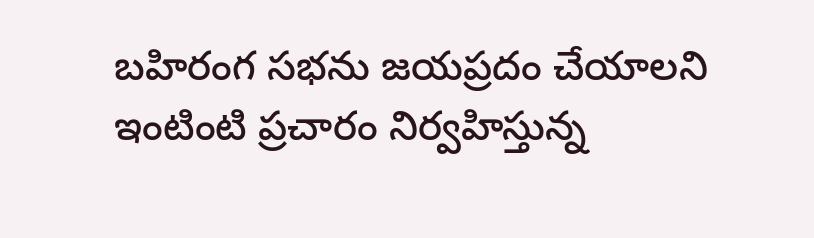బహిరంగ సభను జయప్రదం చేయాలని ఇంటింటి ప్రచారం నిర్వహిస్తున్న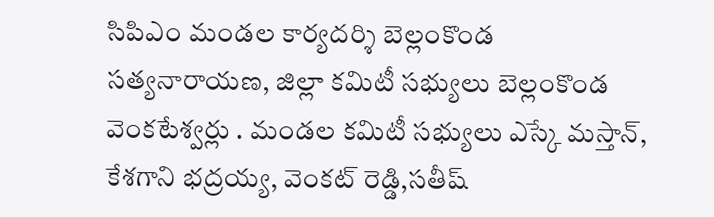సిపిఎం మండల కార్యదర్శి బెల్లంకొండ సత్యనారాయణ, జిల్లా కమిటీ సభ్యులు బెల్లంకొండ వెంకటేశ్వర్లు . మండల కమిటీ సభ్యులు ఎస్కే మస్తాన్, కేశగాని భద్రయ్య, వెంకట్ రెడ్డి,సతీష్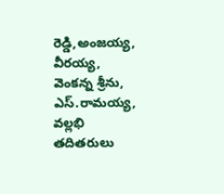రెడ్డి,అంజయ్య, వీరయ్య, వెంకన్న శ్రీను, ఎస్.రామయ్య, వల్లభి తదితరులు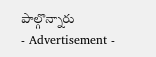పాల్గొన్నారు
- Advertisement -